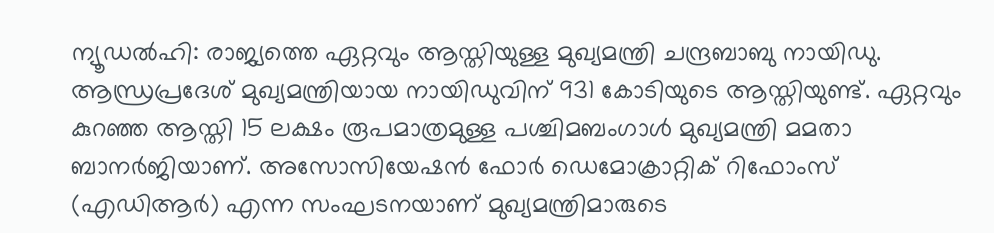ന്യൂഡൽഹി: രാജ്യത്തെ ഏറ്റവും ആസ്തിയുള്ള മുഖ്യമന്ത്രി ചന്ദ്രബാബു നായിഡു. ആന്ധ്രപ്രദേശ് മുഖ്യമന്ത്രിയായ നായിഡുവിന് 931 കോടിയുടെ ആസ്തിയുണ്ട്. ഏറ്റവും കുറഞ്ഞ ആസ്തി 15 ലക്ഷം രൂപമാത്രമുള്ള പശ്ചിമബംഗാൾ മുഖ്യമന്ത്രി മമതാ ബാനർജിയാണ്. അസോസിയേഷൻ ഫോർ ഡെമോക്രാറ്റിക് റിഫോംസ് (എഡിആർ) എന്ന സംഘടനയാണ് മുഖ്യമന്ത്രിമാരുടെ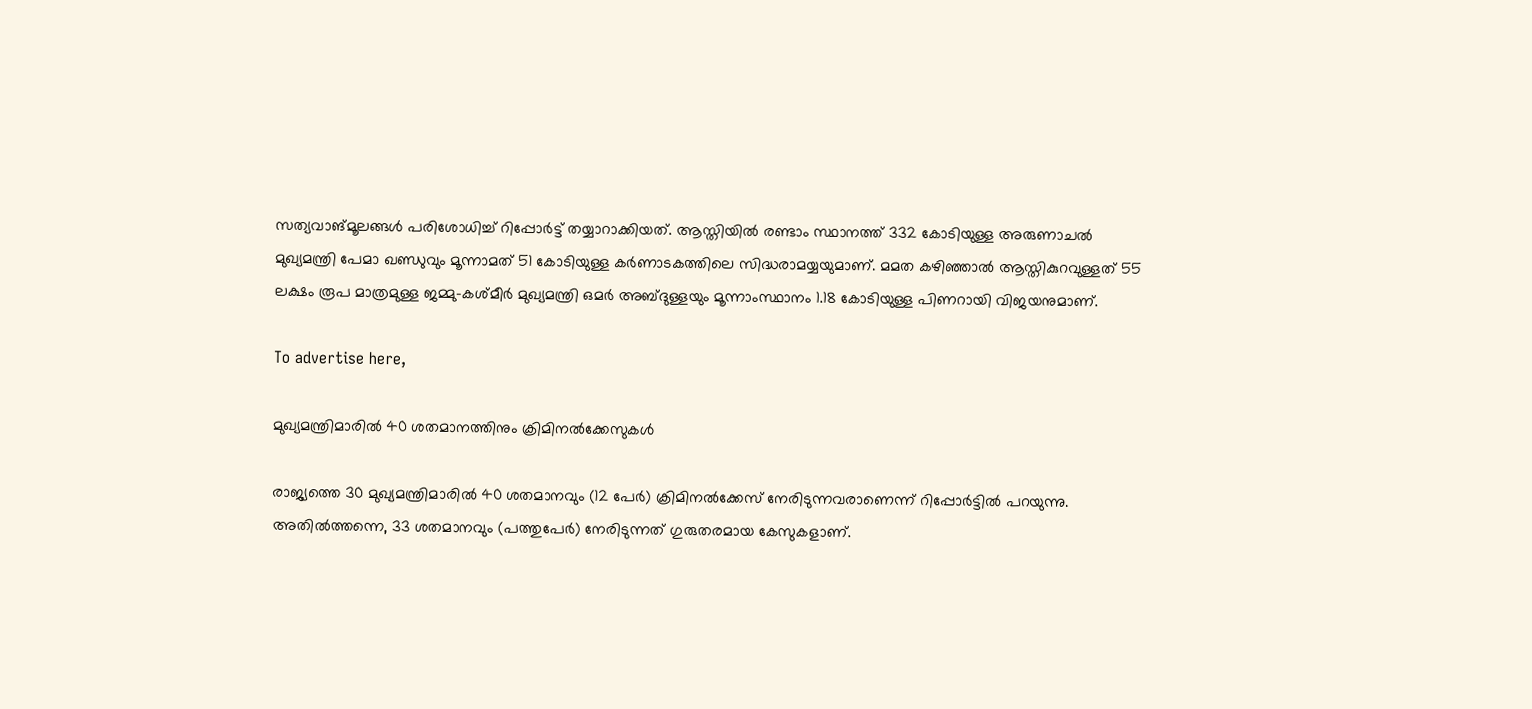സത്യവാങ്മൂലങ്ങൾ പരിശോധിച്ച് റിപ്പോർട്ട് തയ്യാറാക്കിയത്. ആസ്തിയിൽ രണ്ടാം സ്ഥാനത്ത് 332 കോടിയുള്ള അരുണാചൽ മുഖ്യമന്ത്രി പേമാ ഖണ്ഡുവും മൂന്നാമത് 51 കോടിയുള്ള കർണാടകത്തിലെ സിദ്ധരാമയ്യയുമാണ്. മമത കഴിഞ്ഞാൽ ആസ്തികുറവുള്ളത് 55 ലക്ഷം രൂപ മാത്രമുള്ള ജമ്മു-കശ്മീർ മുഖ്യമന്ത്രി ഒമർ അബ്ദുള്ളയും മൂന്നാംസ്ഥാനം 1.18 കോടിയുള്ള പിണറായി വിജയനുമാണ്‌.

To advertise here,

മുഖ്യമന്ത്രിമാരിൽ 40 ശതമാനത്തിനും ക്രിമിനൽക്കേസുകൾ

രാജ്യത്തെ 30 മുഖ്യമന്ത്രിമാരിൽ 40 ശതമാനവും (12 പേർ) ക്രിമിനൽക്കേസ് നേരിടുന്നവരാണെന്ന് റിപ്പോർട്ടിൽ പറയുന്നു. അതിൽത്തന്നെ, 33 ശതമാനവും (പത്തുപേർ) നേരിടുന്നത് ഗുരുതരമായ കേസുകളാണ്.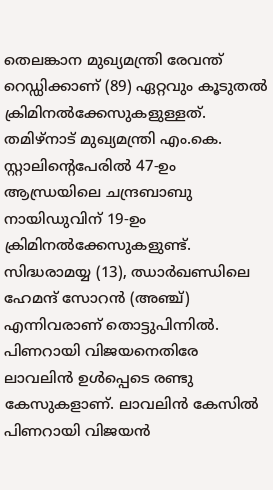തെലങ്കാന മുഖ്യമന്ത്രി രേവന്ത് റെഡ്ഡിക്കാണ് (89) ഏറ്റവും കൂടുതൽ ക്രിമിനൽക്കേസുകളുള്ളത്. തമിഴ്‌നാട് മുഖ്യമന്ത്രി എം.കെ. സ്റ്റാലിന്റെപേരിൽ 47-ഉം ആന്ധ്രയിലെ ചന്ദ്രബാബു നായിഡുവിന് 19-ഉം ക്രിമിനൽക്കേസുകളുണ്ട്. സിദ്ധരാമയ്യ (13), ഝാർഖണ്ഡിലെ ഹേമന്ദ് സോറൻ (അഞ്ച്) എന്നിവരാണ് തൊട്ടുപിന്നിൽ. പിണറായി വിജയനെതിരേ ലാവലിൻ ഉൾപ്പെടെ രണ്ടു കേസുകളാണ്. ലാവലിൻ കേസിൽ പിണറായി വിജയൻ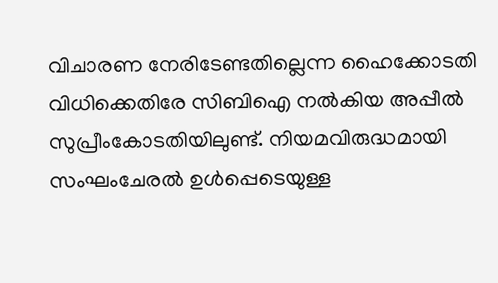വിചാരണ നേരിടേണ്ടതില്ലെന്ന ഹൈക്കോടതി വിധിക്കെതിരേ സിബിഐ നൽകിയ അപ്പീൽ സുപ്രീംകോടതിയിലുണ്ട്. നിയമവിരുദ്ധമായി സംഘംചേരൽ ഉൾപ്പെടെയുള്ള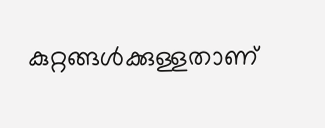കുറ്റങ്ങൾക്കുള്ളതാണ്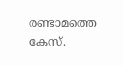രണ്ടാമത്തെ കേസ്.